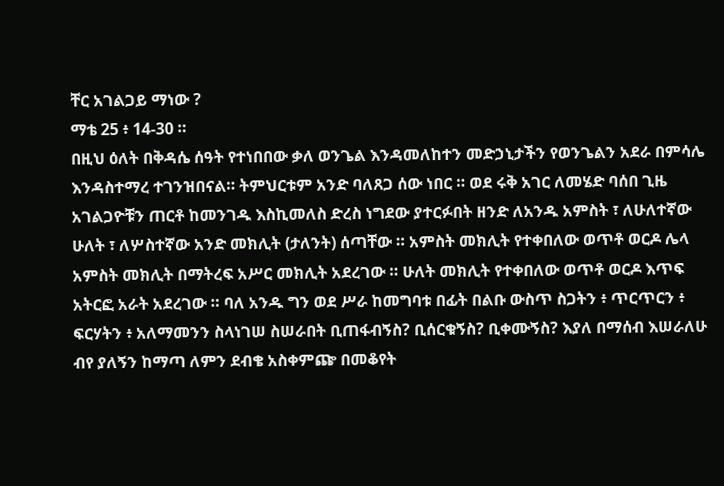ቸር አገልጋይ ማነው ?
ማቴ 25 ፥ 14-30 ።
በዚህ ዕለት በቅዳሴ ሰዓት የተነበበው ቃለ ወንጌል እንዳመለከተን መድኃኒታችን የወንጌልን አደራ በምሳሌ እንዳስተማረ ተገንዝበናል። ትምህርቱም አንድ ባለጸጋ ሰው ነበር ። ወደ ሩቅ አገር ለመሄድ ባሰበ ጊዜ አገልጋዮቹን ጠርቶ ከመንገዱ እስኪመለስ ድረስ ነግደው ያተርፉበት ዘንድ ለአንዱ አምስት ፣ ለሁለተኛው ሁለት ፣ ለሦስተኛው አንድ መክሊት (ታለንት) ሰጣቸው ። አምስት መክሊት የተቀበለው ወጥቶ ወርዶ ሌላ አምስት መክሊት በማትረፍ አሥር መክሊት አደረገው ። ሁለት መክሊት የተቀበለው ወጥቶ ወርዶ እጥፍ አትርፎ አራት አደረገው ። ባለ አንዱ ግን ወደ ሥራ ከመግባቱ በፊት በልቡ ውስጥ ስጋትን ፥ ጥርጥርን ፥ ፍርሃትን ፥ አለማመንን ስላነገሠ ስሠራበት ቢጠፋብኝስ? ቢሰርቁኝስ? ቢቀሙኝስ? እያለ በማሰብ እሠራለሁ ብየ ያለኝን ከማጣ ለምን ደብቄ አስቀምጬ በመቆየት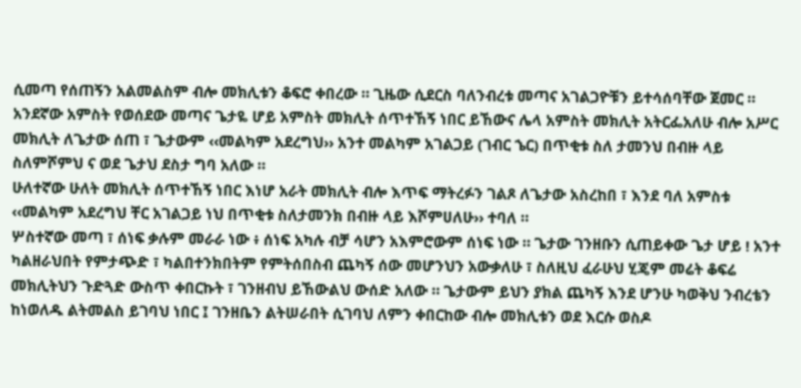ሲመጣ የሰጠኝን አልመልስም ብሎ መክሊቱን ቆፍሮ ቀበረው ። ጊዜው ሲደርስ ባለንብረቱ መጣና አገልጋዮቹን ይተሳሰባቸው ጀመር ።
አንደኛው አምስት የወሰደው መጣና ጌታዬ ሆይ አምስት መክሊት ሰጥተኸኝ ነበር ይኸውና ሌላ አምስት መክሊት አትርፌአለሁ ብሎ አሥር መክሊት ለጌታው ሰጠ ፣ ጌታውም ‹‹መልካም አደረግህ›› አንተ መልካም አገልጋይ (ገብር ኄር) በጥቂቱ ስለ ታመንህ በብዙ ላይ ስለምሾምህ ና ወደ ጌታህ ደስታ ግባ አለው ።
ሁለተኛው ሁለት መክሊት ሰጥተኸኝ ነበር እነሆ አራት መክሊት ብሎ እጥፍ ማትረፉን ገልጾ ለጌታው አስረከበ ፣ እንደ ባለ አምስቱ ‹‹መልካም አደረግህ ቸር አገልጋይ ነህ በጥቂቱ ስለታመንክ በብዙ ላይ እሾምሀለሁ›› ተባለ ።
ሦስተኛው መጣ ፣ ሰነፍ ቃሉም መራራ ነው ፥ ሰነፍ አካሉ ብቻ ሳሆን አእምሮውም ሰነፍ ነው ። ጌታው ገንዘቡን ሲጠይቀው ጌታ ሆይ ! አንተ ካልዘራህበት የምታጭድ ፣ ካልበተንክበትም የምትሰበስብ ጨካኝ ሰው መሆንህን አውቃለሁ ፣ ስለዚህ ፈራሁህ ሂጄም መሬት ቆፍሬ መክሊትህን ጉድጓድ ውስጥ ቀበርኩት ፣ ገንዘብህ ይኸውልህ ውሰድ አለው ። ጌታውም ይህን ያክል ጨካኝ እንደ ሆንሁ ካወቅህ ንብረቴን ከነወለዱ ልትመልስ ይገባህ ነበር ፤ ገንዘቤን ልትሠራበት ሲገባህ ለምን ቀበርከው ብሎ መክሊቱን ወደ እርሱ ወስዶ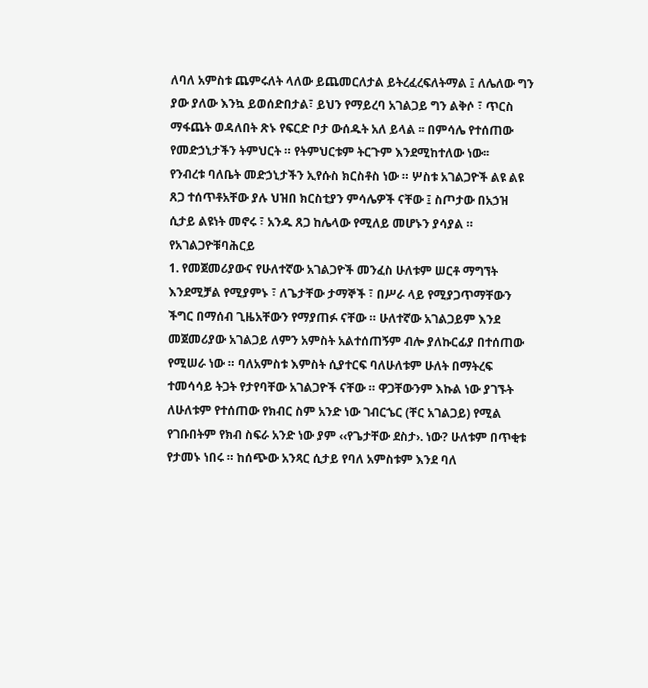ለባለ አምስቱ ጨምሩለት ላለው ይጨመርለታል ይትረፈረፍለትማል ፤ ለሌለው ግን ያው ያለው እንኳ ይወሰድበታል፣ ይህን የማይረባ አገልጋይ ግን ልቅሶ ፣ ጥርስ ማፋጨት ወዳለበት ጽኑ የፍርድ ቦታ ውሰዱት አለ ይላል ፡፡ በምሳሌ የተሰጠው የመድኃኒታችን ትምህርት ። የትምህርቱም ትርጉም እንደሚከተለው ነው፡፡
የንብረቱ ባለቤት መድኃኒታችን ኢየሱስ ክርስቶስ ነው ። ሦስቱ አገልጋዮች ልዩ ልዩ ጸጋ ተሰጥቶአቸው ያሉ ህዝበ ክርስቲያን ምሳሌዎች ናቸው ፤ ስጦታው በአኃዝ ሲታይ ልዩነት መኖሩ ፣ አንዱ ጸጋ ከሌላው የሚለይ መሆኑን ያሳያል ።
የአገልጋዮቹባሕርይ
1. የመጀመሪያውና የሁለተኛው አገልጋዮች መንፈስ ሁለቱም ሠርቶ ማግኘት እንደሚቻል የሚያምኑ ፣ ለጌታቸው ታማኞች ፣ በሥራ ላይ የሚያጋጥማቸውን ችግር በማሰብ ጊዜአቸውን የማያጠፉ ናቸው ። ሁለተኛው አገልጋይም እንደ መጀመሪያው አገልጋይ ለምን አምስት አልተሰጠኝም ብሎ ያለኩርፊያ በተሰጠው የሚሠራ ነው ። ባለአምስቱ እምስት ሲያተርፍ ባለሁለቱም ሁለት በማትረፍ ተመሳሳይ ትጋት የታየባቸው አገልጋዮች ናቸው ። ዋጋቸውንም እኩል ነው ያገኙት ለሁለቱም የተሰጠው የክብር ስም አንድ ነው ገብርኄር (ቸር አገልጋይ) የሚል የገቡበትም የክብ ስፍራ አንድ ነው ያም ‹‹የጌታቸው ደስታ›. ነው? ሁለቱም በጥቂቱ የታመኑ ነበሩ ። ከሰጭው አንጻር ሲታይ የባለ አምስቱም እንደ ባለ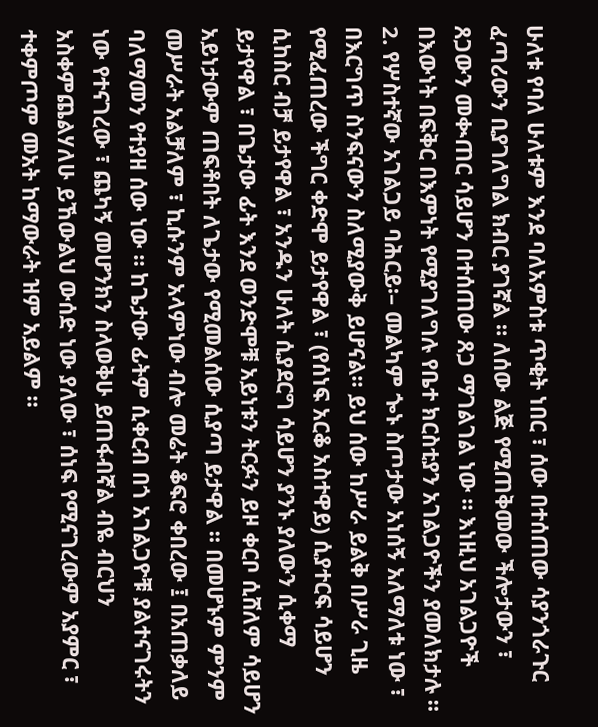ሁለቱ የባለ ሁለቱም እንደ ባለአምስቱ ጥቂት ነበር ፣ ሰው በተሰጠው ሳያንጎራጉር ፈጣሪውን ቢያገለግል ክብር ያገኛል ። ለሰው ልጅ የሚጠቅመው ችሎታውን ፣ ጸጋውን መቊጠር ሳይሆን በተሰጠው ጸጋ ማገልገል ነው ። እነዚህ አገልጋዮች በእውነት በፍቅር በእምነት የሚያገለግሉ የቤተ ክርስቲያን አገልጋዮችን ያመለክታሉ ።
2. የሦስተኛው አገልጋይ ባሕርይ፡– መልካም ጐኑ ስጦታው አነሰኝ አለማለቱ ነው ፣ በእርግጥ ስንፍናውን ስለሚያውቅ ይሆናል። ይህ ሰው ከሥራ ይልቅ በሥራ ጊዜ የሚፈጠረው ችግር ቀድሞ ይታየዋል ፣ (የሰነፍ አርቆ አስተዋይ) ሲያተርፍ ሳይሆን ሲከስር ብቻ ይታየዋል ፣ አንዱን ሁለት ሲያደርግ ሳይሆን ያንኑ ያለውን ሲቀማ ይታየዋል ፣ በጌታው ፊት እንደ ወንድሞቹ አይነቱን ትርፉን ይዞ ቀርቦ ሲሸለም ሳይሆን አይነታውም ጠፍቶበት ለጌታው የሚመልሰው ሲያጣ ይታዋል ። በመሆኑም ምንም መሥራት አልቻለም ፣ ኪሱንም አላምነው ብሎ መሬት ቆፍሮ ቀበረው ፤ በአጠቃለይ ባለማመን የተያዘ ሰው ነው ። ከጌታው ፊትም ሲቀርብ በጎ አገልጋዮቹ ያልተናገሩትን ነው የተናገረው ፣ ጨካኝ መሆንክን ስላወቅሁ ይጠፋብኛል ብዬ ብርህን አስቀምጨልሃለሁ ይኸውልህ ውሰድ ነው ያለው ፣ ሰነፍ የሚናገረውም አያምር ፣ ተቀምጦም መአት ከማውራት ዝም አይልም ።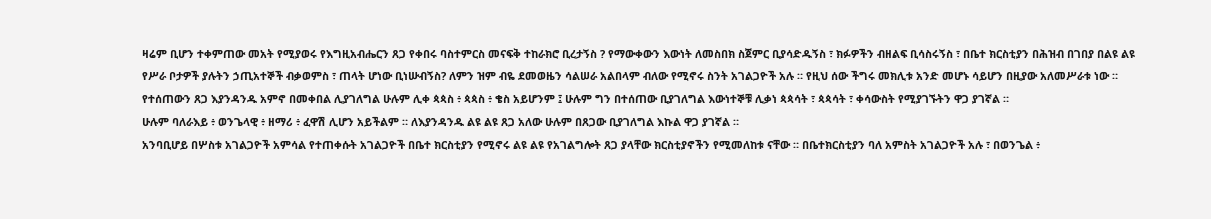ዛሬም ቢሆን ተቀምጠው መአት የሚያወሩ የእግዚአብሔርን ጸጋ የቀበሩ ባስተምርስ መናፍቅ ተከራክሮ ቢረታኝስ ? የማውቀውን እውነት ለመስበክ ስጀምር ቢያሳድዱኝስ ፣ ክፉዎችን ብዘልፍ ቢሳስሩኝስ ፣ በቤተ ክርስቲያን በሕዝብ በገበያ በልዩ ልዩ የሥራ ቦታዎች ያሉትን ኃጢአተኞች ብቃወምስ ፣ ጠላት ሆነው ቢነሡብኝስ? ለምን ዝም ብዬ ደመወዜን ሳልሠራ አልበላም ብለው የሚኖሩ ስንት አገልጋዮች አሉ ። የዚህ ሰው ችግሩ መክሊቱ አንድ መሆኑ ሳይሆን በዚያው አለመሥራቱ ነው ። የተሰጠውን ጸጋ እያንዳንዱ አምኖ በመቀበል ሊያገለግል ሁሉም ሊቀ ጳጳስ ፥ ጳጳስ ፥ ቄስ አይሆንም ፤ ሁሉም ግን በተሰጠው ቢያገለግል እውነተኞቹ ሊቃነ ጳጳሳት ፣ ጳጳሳት ፣ ቀሳውስት የሚያገኙትን ዋጋ ያገኛል ።
ሁሉም ባለራእይ ፥ ወንጌላዊ ፥ ዘማሪ ፥ ፈዋሽ ሊሆን አይችልም ። ለእያንዳንዱ ልዩ ልዩ ጸጋ አለው ሁሉም በጸጋው ቢያገለግል እኩል ዋጋ ያገኛል ።
አንባቢሆይ በሦስቱ አገልጋዮች አምሳል የተጠቀሱት አገልጋዮች በቤተ ክርስቲያን የሚኖሩ ልዩ ልዩ የአገልግሎት ጸጋ ያላቸው ክርስቲያኖችን የሚመለከቱ ናቸው ። በቤተክርስቲያን ባለ አምስት አገልጋዮች አሉ ፣ በወንጌል ፥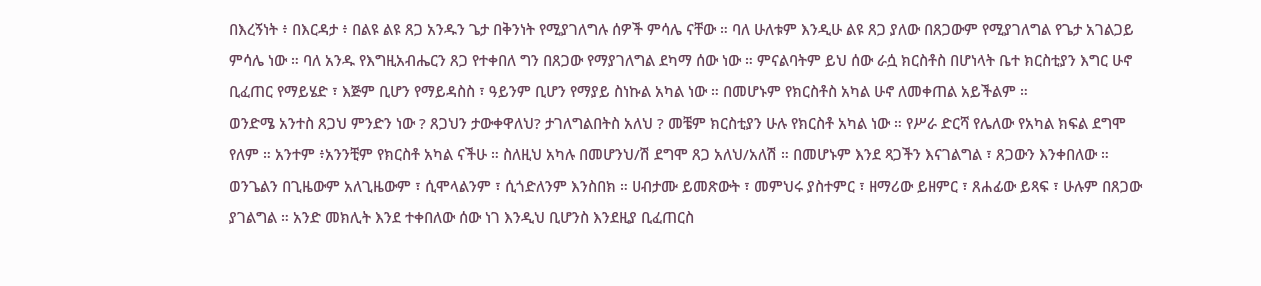በእረኝነት ፥ በእርዳታ ፥ በልዩ ልዩ ጸጋ አንዱን ጌታ በቅንነት የሚያገለግሉ ሰዎች ምሳሌ ናቸው ። ባለ ሁለቱም እንዲሁ ልዩ ጸጋ ያለው በጸጋውም የሚያገለግል የጌታ አገልጋይ ምሳሌ ነው ። ባለ አንዱ የእግዚአብሔርን ጸጋ የተቀበለ ግን በጸጋው የማያገለግል ደካማ ሰው ነው ። ምናልባትም ይህ ሰው ራሷ ክርስቶስ በሆነላት ቤተ ክርስቲያን እግር ሁኖ ቢፈጠር የማይሄድ ፣ እጅም ቢሆን የማይዳስስ ፣ ዓይንም ቢሆን የማያይ ስነኩል አካል ነው ። በመሆኑም የክርስቶስ አካል ሁኖ ለመቀጠል አይችልም ።
ወንድሜ አንተስ ጸጋህ ምንድን ነው ? ጸጋህን ታውቀዋለህ? ታገለግልበትስ አለህ ? መቼም ክርስቲያን ሁሉ የክርስቶ አካል ነው ። የሥራ ድርሻ የሌለው የአካል ክፍል ደግሞ የለም ። አንተም ፥አንንቺም የክርስቶ አካል ናችሁ ። ስለዚህ አካሉ በመሆንህ/ሽ ደግሞ ጸጋ አለህ/አለሽ ። በመሆኑም እንደ ጻጋችን እናገልግል ፣ ጸጋውን እንቀበለው ። ወንጌልን በጊዜውም አለጊዜውም ፣ ሲሞላልንም ፣ ሲጎድለንም እንስበክ ። ሀብታሙ ይመጽውት ፣ መምህሩ ያስተምር ፣ ዘማሪው ይዘምር ፣ ጸሐፊው ይጻፍ ፣ ሁሉም በጸጋው ያገልግል ። አንድ መክሊት እንደ ተቀበለው ሰው ነገ እንዲህ ቢሆንስ እንደዚያ ቢፈጠርስ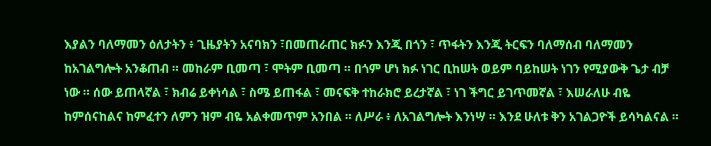እያልን ባለማመን ዕለታትን ፥ ጊዜያትን አናባክን ፣በመጠራጠር ክፉን እንጂ በጎን ፣ ጥፋትን እንጂ ትርፍን ባለማሰብ ባለማመን ከአገልግሎት አንቆጠብ ። መከራም ቢመጣ ፣ ሞትም ቢመጣ ። በጎም ሆነ ክፉ ነገር ቢከሠት ወይም ባይከሠት ነገን የሚያውቅ ጌታ ብቻ ነው ። ሰው ይጠላኛል ፣ ክብሬ ይቀነሳል ፣ ስሜ ይጠፋል ፣ መናፍቅ ተከራክሮ ይረታኛል ፣ ነገ ችግር ይገጥመኛል ፣ እሠራለሁ ብዬ ከምሰናከልና ከምፈተን ለምን ዝም ብዬ አልቀመጥም አንበል ። ለሥራ ፥ ለአገልግሎት እንነሣ ። እንደ ሁለቱ ቅን አገልጋዮች ይሳካልናል ።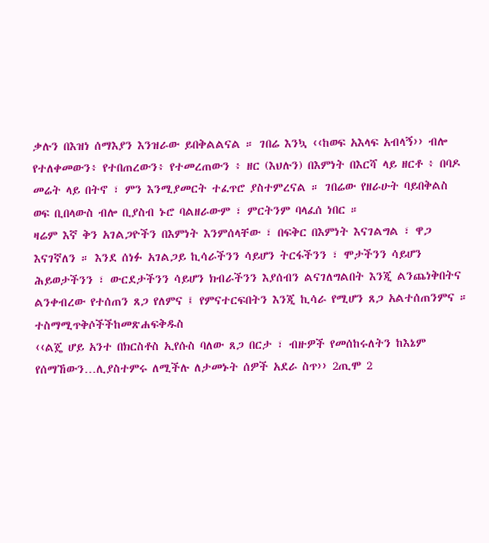ቃሉን በእዝነ ሰማእያን እንዝራው ይበቅልልናል ። ገበሬ እንኳ ‹‹ከወፍ አእላፍ አብላኝ›› ብሎ የተለቀመውን፥ የተበጠረውን፥ የተመረጠውን ፥ ዘር (እህሉን) በእምነት በእርሻ ላይ ዘርቶ ፥ በባዶ መሬት ላይ በትኖ ፣ ምን እንሚያመርት ተፈጥሮ ያስተምረናል ። ገበሬው የዘራሁት ባይበቅልስ ወፍ ቢበላውስ ብሎ ቢያስብ ኑሮ ባልዘራውም ፣ ምርትንም ባላፈሰ ነበር ።
ዛሬም እኛ ቅን አገልጋዮችን በእምነት እንምሰላቸው ፣ በፍቅር በእምነት እናገልግል ፣ ዋጋ እናገኛለን ። እንደ ሰነፉ አገልጋይ ኪሳራችንን ሳይሆን ትርፋችንን ፣ ሞታችንን ሳይሆን ሕይወታችንን ፣ ውርደታችንን ሳይሆን ክብራችንን እያሰብን ልናገለግልበት እንጂ ልንጨነቅበትና ልንቀብረው የተሰጠን ጸጋ የለምና ፤ የምናተርፍበትን እንጂ ኪሳራ የሚሆን ጸጋ አልተሰጠንምና ።
ተስማሚጥቅሶችችከመጽሐፍቅዱስ
‹‹ልጄ ሆይ አንተ በክርስቶስ ኢየሱስ ባለው ጸጋ በርታ ፣ ብዙዎች የመሰከሩለትን ከእኔም የሰማኸውን…ሊያስተምሩ ለሚችሉ ለታመኑት ሰዎች አደራ ስጥ›› 2ጢሞ 2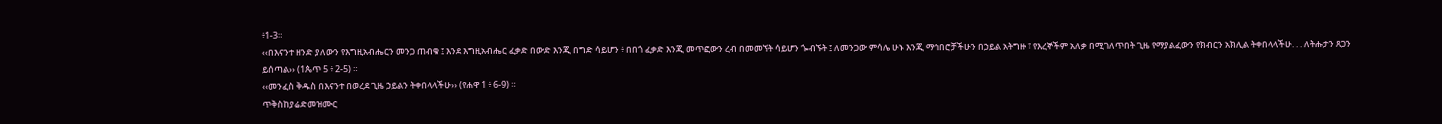፥1-3።
‹‹በእናንተ ዘንድ ያለውን የእግዚአብሔርን መንጋ ጠብቁ ፤ እንደ እግዚአብሔር ፈቃድ በውድ እንጂ በግድ ሳይሆን ፥ በበጎ ፈቃድ እንጂ መጥፎውን ረብ በመመኘት ሳይሆን ጐብኙት ፤ ለመንጋው ምሳሌ ሁኑ እንጂ ማኅበሮቻችሁን በኃይል አትግዙ ፣ የእረኞችም አለቃ በሚገለጥበት ጊዜ የማያልፈውን የክብርን አክሊል ትቀበላላችሁ. . . ለትሑታን ጸጋን ይሰጣል›› (1ጴጥ 5 ፥ 2-5) ።
‹‹መንፈስ ቅዱስ በእናንተ በወረደ ጊዜ ኃይልን ትቀበላላችሁ›› (የሐዋ 1 ፥ 6-9) ።
ጥቅስከያሬድመዝሙር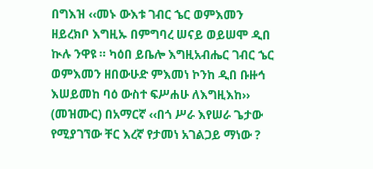በግእዝ ‹‹መኑ ውእቱ ገብር ኄር ወምእመን ዘይረክቦ እግዚኡ በምግባረ ሠናይ ወይሠሞ ዲበ ኲሉ ንዋዩ ። ካዕበ ይቤሎ እግዚአብሔር ገብር ኄር ወምእመን ዘበውሁድ ምእመነ ኮንከ ዲበ ቡዙኅ እሠይመከ ባዕ ውስተ ፍሥሐሁ ለእግዚእከ›› (መዝሙር) በአማርኛ ‹‹በጎ ሥራ እየሠራ ጌታው የሚያገኘው ቸር እረኛ የታመነ አገልጋይ ማነው ?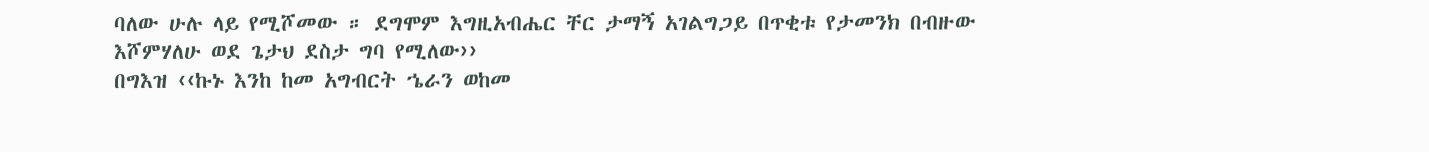ባለው ሁሉ ላይ የሚሾመው ። ደግሞም እግዚአብሔር ቸር ታማኝ አገልግጋይ በጥቂቱ የታመንክ በብዙው እሾምሃለሁ ወደ ጌታህ ደስታ ግባ የሚለው››
በግእዝ ‹‹ኩኑ እንከ ከመ አግብርት ኄራን ወከመ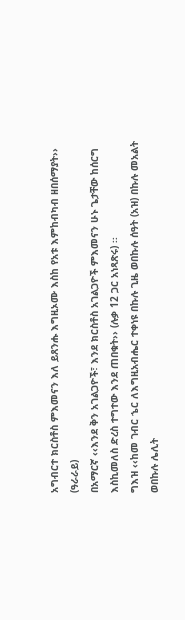አግብርተ ክርስቶስ ምእመናን እለ ይጸንሑ እግዚኦሙ እስከ የአቱ እምከብካብ ዘበሰማያት›› (ዓራራይ)
በአማርኛ ‹‹እንደ ቅን አገልጋዮች፣ እንደ ክርስቶስ አገልጋዮች ምእመናን ሁኑ ጌታቸው ከሰርግ እስኪመለስ ድረስ ተግተው እንደ ጠበቁት›› (ሉቃ 12 ጋር አነጻጽሩ) ፡፡
ግእዝ ‹‹ከመ ገብር ኄር ለእግዚአብሔር ተቀነዩ በኩሉ ጊዜ ወበኩሉ ሰዓት (አዝ) በኩሉ መአልት ወበኩሉ ሌሊት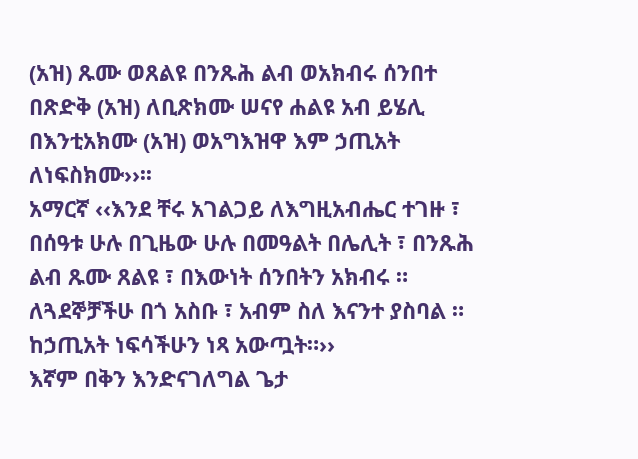(አዝ) ጹሙ ወጸልዩ በንጹሕ ልብ ወአክብሩ ሰንበተ በጽድቅ (አዝ) ለቢጽክሙ ሠናየ ሐልዩ አብ ይሄሊ በእንቲአክሙ (አዝ) ወአግእዝዋ እም ኃጢአት ለነፍስክሙ››፡፡
አማርኛ ‹‹እንደ ቸሩ አገልጋይ ለእግዚአብሔር ተገዙ ፣ በሰዓቱ ሁሉ በጊዜው ሁሉ በመዓልት በሌሊት ፣ በንጹሕ ልብ ጹሙ ጸልዩ ፣ በእውነት ሰንበትን አክብሩ ። ለጓደኞቻችሁ በጎ አስቡ ፣ አብም ስለ እናንተ ያስባል ። ከኃጢአት ነፍሳችሁን ነጻ አውጧት።››
እኛም በቅን እንድናገለግል ጌታ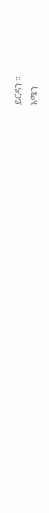ይርዳን ።
አሜን